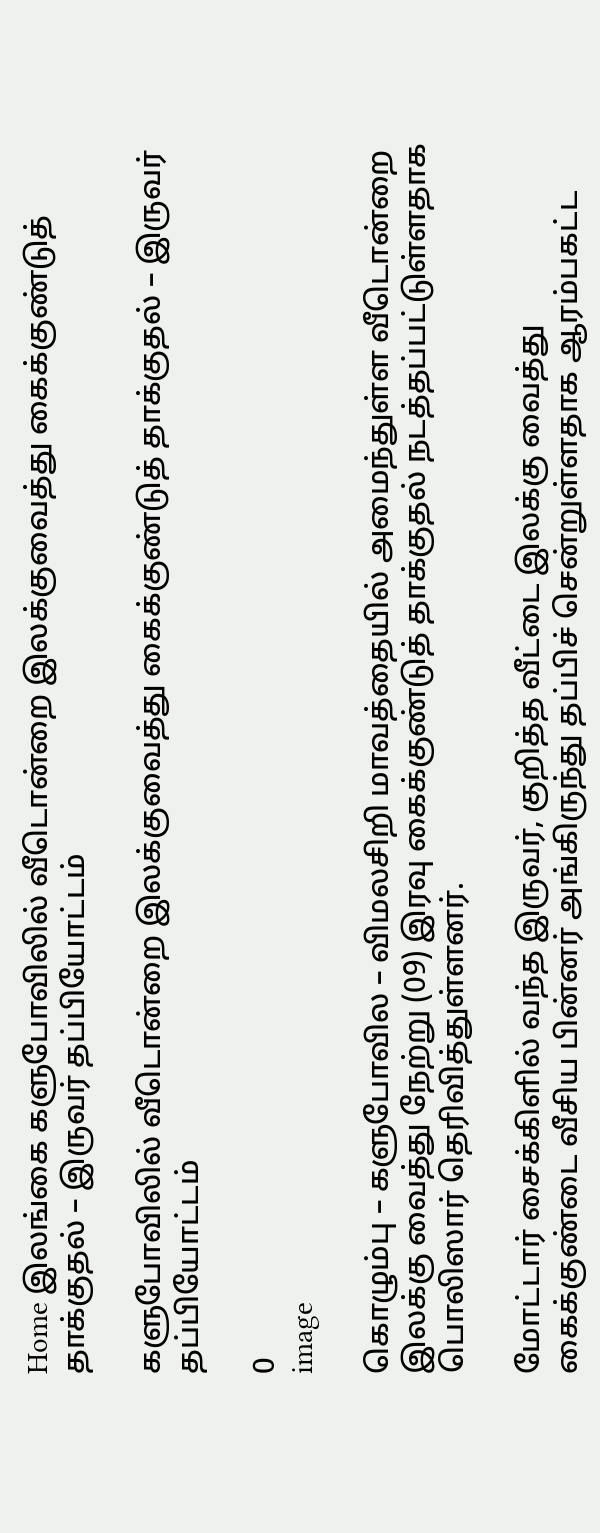Home இலங்கை களுபோவிலில் வீடொன்றை இலக்குவைத்து கைக்குண்டுத் தாக்குதல் – இருவர் தப்பியோட்டம்

களுபோவிலில் வீடொன்றை இலக்குவைத்து கைக்குண்டுத் தாக்குதல் – இருவர் தப்பியோட்டம்

0
image

கொழும்பு – களுபோவில – விமலசிறி மாவத்தையில் அமைந்துள்ள வீடொன்றை இலக்கு வைத்து நேற்று (09) இரவு கைக்குண்டுத் தாக்குதல் நடத்தப்பட்டுள்ளதாக பொலிஸார் தெரிவித்துள்ளனர்.

மோட்டார் சைக்கிளில் வந்த இருவர், குறித்த வீட்டை இலக்கு வைத்து கைக்குண்டை வீசிய பின்னர் அங்கிருந்து தப்பிச் சென்றுள்ளதாக ஆரம்பகட்ட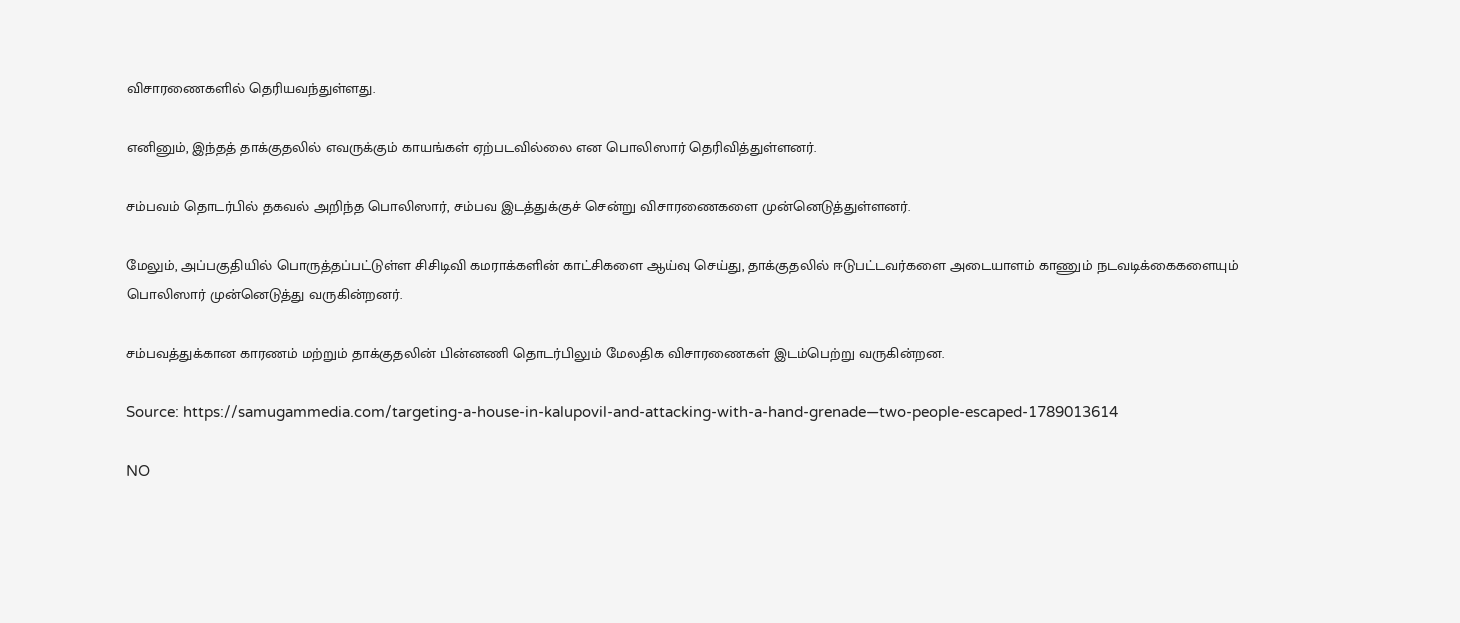விசாரணைகளில் தெரியவந்துள்ளது.

எனினும், இந்தத் தாக்குதலில் எவருக்கும் காயங்கள் ஏற்படவில்லை என பொலிஸார் தெரிவித்துள்ளனர்.

சம்பவம் தொடர்பில் தகவல் அறிந்த பொலிஸார், சம்பவ இடத்துக்குச் சென்று விசாரணைகளை முன்னெடுத்துள்ளனர்.

மேலும், அப்பகுதியில் பொருத்தப்பட்டுள்ள சிசிடிவி கமராக்களின் காட்சிகளை ஆய்வு செய்து, தாக்குதலில் ஈடுபட்டவர்களை அடையாளம் காணும் நடவடிக்கைகளையும் பொலிஸார் முன்னெடுத்து வருகின்றனர்.

சம்பவத்துக்கான காரணம் மற்றும் தாக்குதலின் பின்னணி தொடர்பிலும் மேலதிக விசாரணைகள் இடம்பெற்று வருகின்றன.

Source: https://samugammedia.com/targeting-a-house-in-kalupovil-and-attacking-with-a-hand-grenade—two-people-escaped-1789013614

NO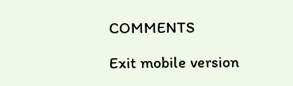COMMENTS

Exit mobile version